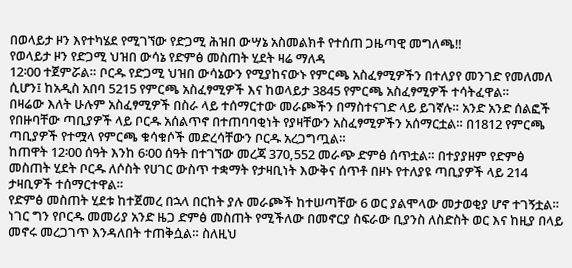በወላይታ ዞን እየተካሄደ የሚገኘው የድጋሚ ሕዝበ ውሣኔ አስመልክቶ የተሰጠ ጋዜጣዊ መግለጫ‼
የወላይታ ዞን የድጋሚ ህዝበ ውሳኔ የድምፅ መስጠት ሂደት ዛሬ ማለዳ
12፡00 ተጀምሯል። ቦርዱ የድጋሚ ህዝበ ውሳኔውን የሚያከናውኑ የምርጫ አስፈፃሚዎችን በተለያየ መንገድ የመለመለ ሲሆን፤ ከአዲስ አበባ 5215 የምርጫ አስፈፃሚዎች እና ከወላይታ 3845 የምርጫ አስፈፃሚዎች ተሳትፈዋል።
በዛሬው እለት ሁሉም አስፈፃሚዎች በስራ ላይ ተሰማርተው መራጮችን በማስተናገድ ላይ ይገኛሉ። አንድ አንድ ሰልፎች የበዙባቸው ጣቢያዎች ላይ ቦርዱ አሰልጥኖ በተጠባባቂነት የያዛቸውን አስፈፃሚዎችን አሰማርቷል። በ1812 የምርጫ ጣቢያዎች የተሟላ የምርጫ ቁሳቁሶች መድረሳቸውን ቦርዱ አረጋግጧል።
ከጠዋት 12፡00 ሰዓት እንከ 6፡00 ሰዓት በተገኘው መረጃ 370,552 መራጭ ድምፅ ሰጥቷል። በተያያዘም የድምፅ መስጠት ሂደት ቦርዱ ለሶስት የሀገር ውስጥ ተቋማት የታዛቢነት እውቅና ሰጥቶ በዞኑ የተለያዩ ጣቢያዎች ላይ 214 ታዛቢዎች ተሰማርተዋል።
የድምፅ መስጠት ሂደቱ ከተጀመረ በኋላ በርከት ያሉ መራጮች ከተሠጣቸው 6 ወር ያልሞላው መታወቂያ ሆኖ ተገኝቷል። ነገር ግን የቦርዱ መመሪያ አንድ ዜጋ ድምፅ መስጠት የሚችለው በመኖርያ ስፍራው ቢያንስ ለስድስት ወር እና ከዚያ በላይ መኖሩ መረጋገጥ እንዳለበት ተጠቅሷል። ስለዚህ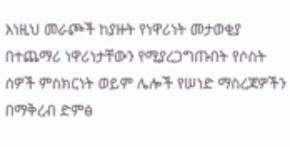እነዚህ መራጮች ከያዙት የነዋሪነት መታወቂያ በተጨማሪ ነዋሪነታቸውን የሚያረጋግጡበት የሶስት ሰዎች ምስክርነት ወይም ሌሎች የሠነድ ማስረጃዎችን በማቅረብ ድምፅ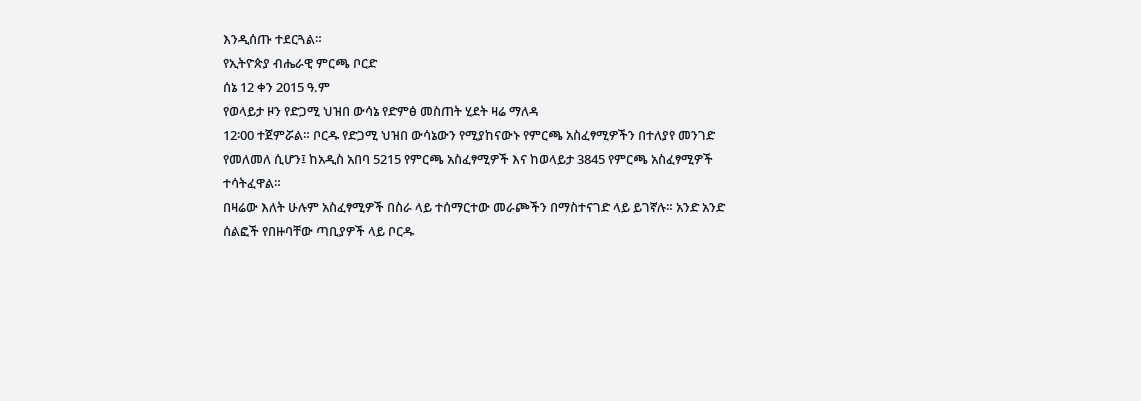እንዲሰጡ ተደርጓል።
የኢትዮጵያ ብሔራዊ ምርጫ ቦርድ
ሰኔ 12 ቀን 2015 ዓ.ም
የወላይታ ዞን የድጋሚ ህዝበ ውሳኔ የድምፅ መስጠት ሂደት ዛሬ ማለዳ
12፡00 ተጀምሯል። ቦርዱ የድጋሚ ህዝበ ውሳኔውን የሚያከናውኑ የምርጫ አስፈፃሚዎችን በተለያየ መንገድ የመለመለ ሲሆን፤ ከአዲስ አበባ 5215 የምርጫ አስፈፃሚዎች እና ከወላይታ 3845 የምርጫ አስፈፃሚዎች ተሳትፈዋል።
በዛሬው እለት ሁሉም አስፈፃሚዎች በስራ ላይ ተሰማርተው መራጮችን በማስተናገድ ላይ ይገኛሉ። አንድ አንድ ሰልፎች የበዙባቸው ጣቢያዎች ላይ ቦርዱ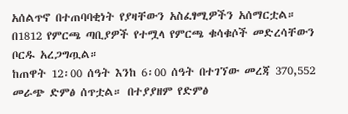አሰልጥኖ በተጠባባቂነት የያዛቸውን አስፈፃሚዎችን አሰማርቷል። በ1812 የምርጫ ጣቢያዎች የተሟላ የምርጫ ቁሳቁሶች መድረሳቸውን ቦርዱ አረጋግጧል።
ከጠዋት 12፡00 ሰዓት እንከ 6፡00 ሰዓት በተገኘው መረጃ 370,552 መራጭ ድምፅ ሰጥቷል። በተያያዘም የድምፅ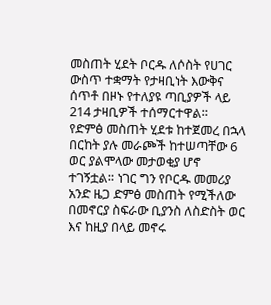መስጠት ሂደት ቦርዱ ለሶስት የሀገር ውስጥ ተቋማት የታዛቢነት እውቅና ሰጥቶ በዞኑ የተለያዩ ጣቢያዎች ላይ 214 ታዛቢዎች ተሰማርተዋል።
የድምፅ መስጠት ሂደቱ ከተጀመረ በኋላ በርከት ያሉ መራጮች ከተሠጣቸው 6 ወር ያልሞላው መታወቂያ ሆኖ ተገኝቷል። ነገር ግን የቦርዱ መመሪያ አንድ ዜጋ ድምፅ መስጠት የሚችለው በመኖርያ ስፍራው ቢያንስ ለስድስት ወር እና ከዚያ በላይ መኖሩ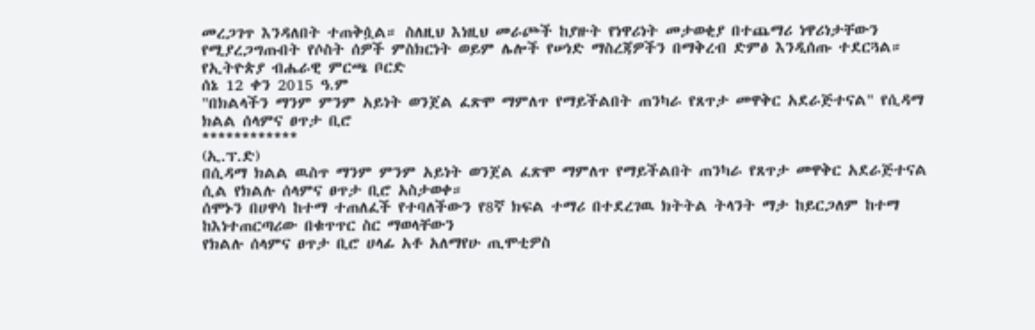መረጋገጥ እንዳለበት ተጠቅሷል። ስለዚህ እነዚህ መራጮች ከያዙት የነዋሪነት መታወቂያ በተጨማሪ ነዋሪነታቸውን የሚያረጋግጡበት የሶስት ሰዎች ምስክርነት ወይም ሌሎች የሠነድ ማስረጃዎችን በማቅረብ ድምፅ እንዲሰጡ ተደርጓል።
የኢትዮጵያ ብሔራዊ ምርጫ ቦርድ
ሰኔ 12 ቀን 2015 ዓ.ም
"በክልላችን ማንም ምንም አይነት ወንጀል ፈጽሞ ማምለጥ የማይችልበት ጠንካራ የጸጥታ መዋቅር አደራጅተናል" የሲዳማ ክልል ሰላምና ፀጥታ ቢሮ
************
(ኢ.ፕ.ድ)
በሲዳማ ክልል ዉስጥ ማንም ምንም አይነት ወንጀል ፈጽሞ ማምለጥ የማይችልበት ጠንካራ የጸጥታ መዋቅር አደራጅተናል ሲል የክልሉ ሰላምና ፀጥታ ቢሮ አስታወቀ።
ሰሞኑን በሀዋሳ ከተማ ተጠለፈች የተባለችውን የ8ኛ ክፍል ተማሪ በተደረገዉ ክትትል ትላንት ማታ ከይርጋለም ከተማ ከእነተጠርጣሪው በቁጥጥር ስር ማወላቸውን
የክልሉ ሰላምና ፀጥታ ቢሮ ሀላፊ አቶ አለማየሁ ጢሞቲዎስ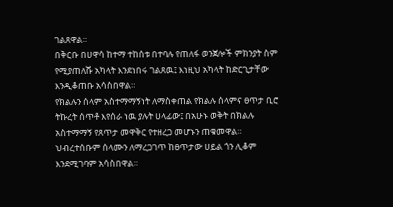ገልጸዋል።
በቅርቡ በሀዋሳ ከተማ ተከሰቱ በተባሉ የጠለፋ ወንጀሎች ምክንያት ስም የሚያጠለሹ አካላት እንደነበሩ ገልጸዉ፤ እነዚህ አካላት ከድርጊታቸው እንዲቆጠቡ አሳስበዋል።
የክልሉን ሰላም አስተማማኝነት ለማስቀጠል የክልሉ ሰላምና ፀጥታ ቢሮ ትኩረት ሰጥቶ እየሰራ ነዉ ያሉት ሀላፊው፤ በአሁኑ ወቅት በክልሉ አስተማማኝ የጸጥታ መዋቅር የተዘረጋ መሆኑን ጠቁመዋል።
ህብረተሰቡም ሰላሙን ለማረጋገጥ ከፀጥታው ሀይል ጎን ሊቆም እንደሚገባም አሳስበዋል።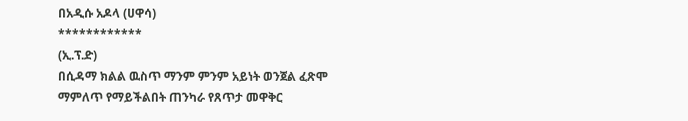በአዲሱ አዶላ (ሀዋሳ)
************
(ኢ.ፕ.ድ)
በሲዳማ ክልል ዉስጥ ማንም ምንም አይነት ወንጀል ፈጽሞ ማምለጥ የማይችልበት ጠንካራ የጸጥታ መዋቅር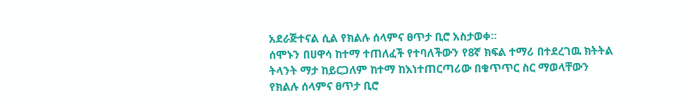አደራጅተናል ሲል የክልሉ ሰላምና ፀጥታ ቢሮ አስታወቀ።
ሰሞኑን በሀዋሳ ከተማ ተጠለፈች የተባለችውን የ8ኛ ክፍል ተማሪ በተደረገዉ ክትትል ትላንት ማታ ከይርጋለም ከተማ ከእነተጠርጣሪው በቁጥጥር ስር ማወላቸውን
የክልሉ ሰላምና ፀጥታ ቢሮ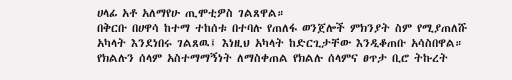ሀላፊ አቶ አለማየሁ ጢሞቲዎስ ገልጸዋል።
በቅርቡ በሀዋሳ ከተማ ተከሰቱ በተባሉ የጠለፋ ወንጀሎች ምክንያት ስም የሚያጠለሹ አካላት እንደነበሩ ገልጸዉ፤ እነዚህ አካላት ከድርጊታቸው እንዲቆጠቡ አሳስበዋል።
የክልሉን ሰላም አስተማማኝነት ለማስቀጠል የክልሉ ሰላምና ፀጥታ ቢሮ ትኩረት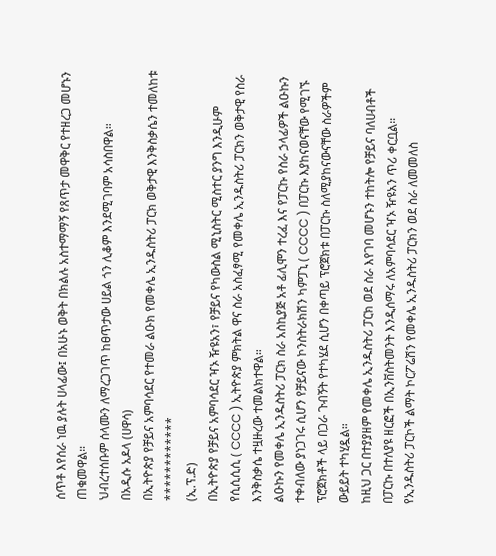ሰጥቶ እየሰራ ነዉ ያሉት ሀላፊው፤ በአሁኑ ወቅት በክልሉ አስተማማኝ የጸጥታ መዋቅር የተዘረጋ መሆኑን ጠቁመዋል።
ህብረተሰቡም ሰላሙን ለማረጋገጥ ከፀጥታው ሀይል ጎን ሊቆም እንደሚገባም አሳስበዋል።
በአዲሱ አዶላ (ሀዋሳ)
በኢትዮጵያ የቻይና አምባሳደር የተመራ ልዑክ የመቀሌ ኢንዱስትሪ ፓርክ ወቅታዊ እንቅስቃሴን ተመለከቱ
************
(ኢ.ፕ.ድ)
በኢትዮጵያ የቻይና አምባሳደር ዣኦ ዥዩአን፣ የቻይና የካውስል ሚኒስትር ሚስተር ያንግ እንዲሁም የሲሲሲሲ ( CCCC ) ኢትዮጵያ ምክትል ዋና ስራ አስፈፃሚ የመቀሌ ኢንዱስትሪ ፓርክን ወቅታዊ የስራ እንቅስቃሴ ተዟዙረው ተመልክተዋል።
ልዑኩን የመቀሌ ኢንዱስትሪ ፓርክ ስራ አስኪያጅ አቶ ፊሊሞን ተረፈ እና የፓርኩ የስራ ኃላፊዎች ልዑኩን ተቀብለው ያነጋገሩ ሲሆን የቻይናው ኮንስትራክሽን ካምፓኒ ( CCCC ) በፓርኩ እያከናወናቸው የሚገኙ ፕሮጀክቶች ላይ በጋራ ጉብኝት የተካሄደ ሲሆን በቀጣይ ፕሮጀክቱ በፓርኩ ስለሚያከናውናቸው ስራዎችም ውይይት ተካሂዷል።
ከዚህ ጋር በተያያዘም የመቀሌ ኢንዱስትሪ ፓርክ ወደ ስራ እየገባ መሆኑን ተከትሎ የቻይና ባለሀብቶች በፓርኩ በተለያዩ ዘርፎች በኢንቨስትመንት እንዲሰማሩ ለአምባሳደር ዣኦ ዥዩአን ጥሪ ቀርቧል።
የኢንዱስትሪ ፓርኮች ልማት ኮርፖሬሽን የመቀሌ ኢንዱስትሪ ፓርክን ወደ ስራ ለመመለስ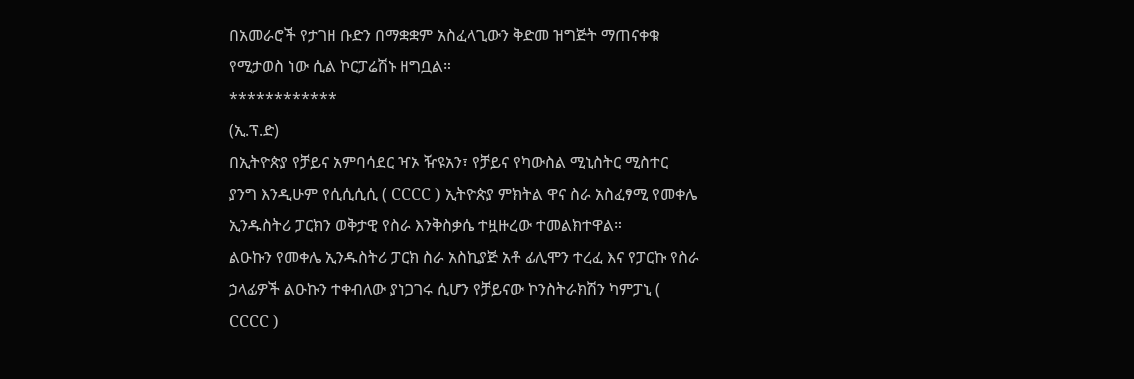በአመራሮች የታገዘ ቡድን በማቋቋም አስፈላጊውን ቅድመ ዝግጅት ማጠናቀቁ የሚታወስ ነው ሲል ኮርፓሬሽኑ ዘግቧል።
************
(ኢ.ፕ.ድ)
በኢትዮጵያ የቻይና አምባሳደር ዣኦ ዥዩአን፣ የቻይና የካውስል ሚኒስትር ሚስተር ያንግ እንዲሁም የሲሲሲሲ ( CCCC ) ኢትዮጵያ ምክትል ዋና ስራ አስፈፃሚ የመቀሌ ኢንዱስትሪ ፓርክን ወቅታዊ የስራ እንቅስቃሴ ተዟዙረው ተመልክተዋል።
ልዑኩን የመቀሌ ኢንዱስትሪ ፓርክ ስራ አስኪያጅ አቶ ፊሊሞን ተረፈ እና የፓርኩ የስራ ኃላፊዎች ልዑኩን ተቀብለው ያነጋገሩ ሲሆን የቻይናው ኮንስትራክሽን ካምፓኒ ( CCCC )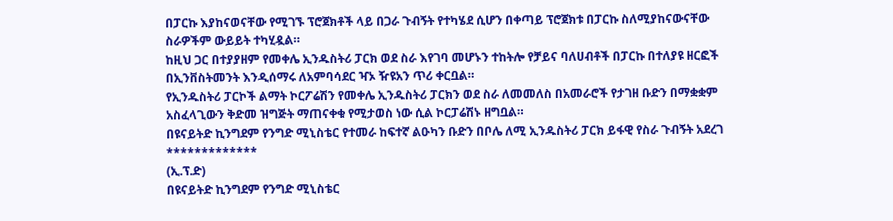በፓርኩ እያከናወናቸው የሚገኙ ፕሮጀክቶች ላይ በጋራ ጉብኝት የተካሄደ ሲሆን በቀጣይ ፕሮጀክቱ በፓርኩ ስለሚያከናውናቸው ስራዎችም ውይይት ተካሂዷል።
ከዚህ ጋር በተያያዘም የመቀሌ ኢንዱስትሪ ፓርክ ወደ ስራ እየገባ መሆኑን ተከትሎ የቻይና ባለሀብቶች በፓርኩ በተለያዩ ዘርፎች በኢንቨስትመንት እንዲሰማሩ ለአምባሳደር ዣኦ ዥዩአን ጥሪ ቀርቧል።
የኢንዱስትሪ ፓርኮች ልማት ኮርፖሬሽን የመቀሌ ኢንዱስትሪ ፓርክን ወደ ስራ ለመመለስ በአመራሮች የታገዘ ቡድን በማቋቋም አስፈላጊውን ቅድመ ዝግጅት ማጠናቀቁ የሚታወስ ነው ሲል ኮርፓሬሽኑ ዘግቧል።
በዩናይትድ ኪንግደም የንግድ ሚኒስቴር የተመራ ከፍተኛ ልዑካን ቡድን በቦሌ ለሚ ኢንዱስትሪ ፓርክ ይፋዊ የስራ ጉብኝት አደረገ
*************
(ኢ.ፕ.ድ)
በዩናይትድ ኪንግደም የንግድ ሚኒስቴር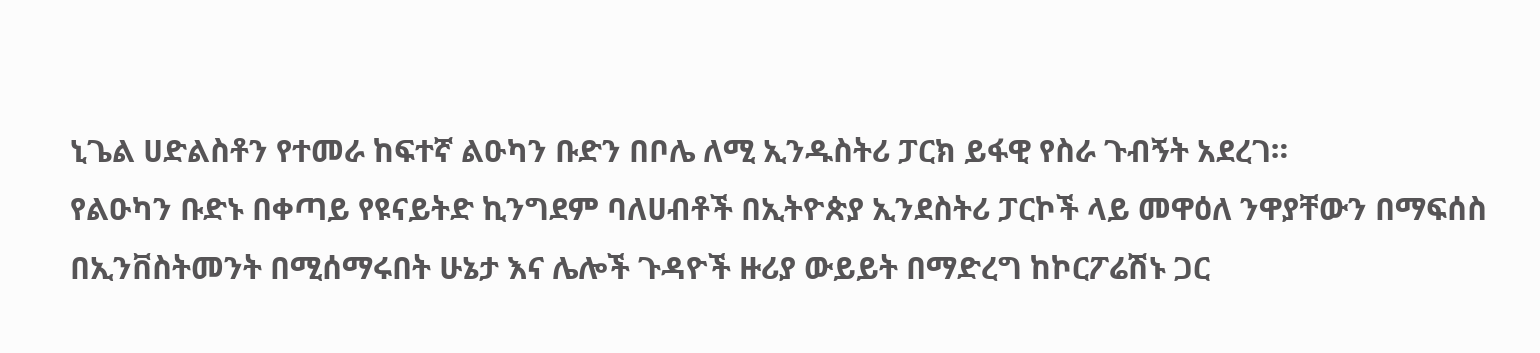ኒጌል ሀድልስቶን የተመራ ከፍተኛ ልዑካን ቡድን በቦሌ ለሚ ኢንዱስትሪ ፓርክ ይፋዊ የስራ ጉብኝት አደረገ።
የልዑካን ቡድኑ በቀጣይ የዩናይትድ ኪንግደም ባለሀብቶች በኢትዮጵያ ኢንደስትሪ ፓርኮች ላይ መዋዕለ ንዋያቸውን በማፍሰስ በኢንቨስትመንት በሚሰማሩበት ሁኔታ እና ሌሎች ጉዳዮች ዙሪያ ውይይት በማድረግ ከኮርፖሬሽኑ ጋር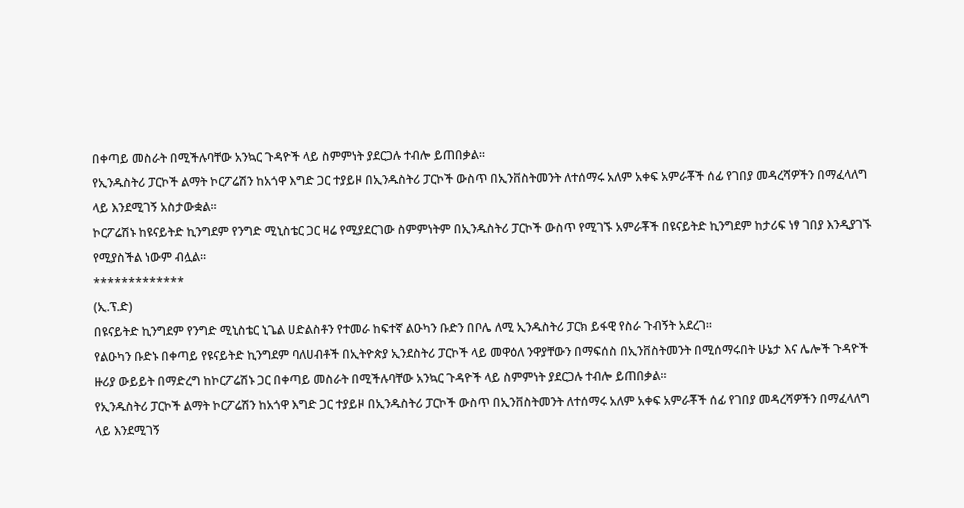በቀጣይ መስራት በሚችሉባቸው አንኳር ጉዳዮች ላይ ስምምነት ያደርጋሉ ተብሎ ይጠበቃል።
የኢንዱስትሪ ፓርኮች ልማት ኮርፖሬሽን ከአጎዋ እግድ ጋር ተያይዞ በኢንዱስትሪ ፓርኮች ውስጥ በኢንቨስትመንት ለተሰማሩ አለም አቀፍ አምራቾች ሰፊ የገበያ መዳረሻዎችን በማፈላለግ ላይ እንደሚገኝ አስታውቋል።
ኮርፖሬሽኑ ከዩናይትድ ኪንግደም የንግድ ሚኒስቴር ጋር ዛሬ የሚያደርገው ስምምነትም በኢንዱስትሪ ፓርኮች ውስጥ የሚገኙ አምራቾች በዩናይትድ ኪንግደም ከታሪፍ ነፃ ገበያ እንዲያገኙ የሚያስችል ነውም ብሏል።
*************
(ኢ.ፕ.ድ)
በዩናይትድ ኪንግደም የንግድ ሚኒስቴር ኒጌል ሀድልስቶን የተመራ ከፍተኛ ልዑካን ቡድን በቦሌ ለሚ ኢንዱስትሪ ፓርክ ይፋዊ የስራ ጉብኝት አደረገ።
የልዑካን ቡድኑ በቀጣይ የዩናይትድ ኪንግደም ባለሀብቶች በኢትዮጵያ ኢንደስትሪ ፓርኮች ላይ መዋዕለ ንዋያቸውን በማፍሰስ በኢንቨስትመንት በሚሰማሩበት ሁኔታ እና ሌሎች ጉዳዮች ዙሪያ ውይይት በማድረግ ከኮርፖሬሽኑ ጋር በቀጣይ መስራት በሚችሉባቸው አንኳር ጉዳዮች ላይ ስምምነት ያደርጋሉ ተብሎ ይጠበቃል።
የኢንዱስትሪ ፓርኮች ልማት ኮርፖሬሽን ከአጎዋ እግድ ጋር ተያይዞ በኢንዱስትሪ ፓርኮች ውስጥ በኢንቨስትመንት ለተሰማሩ አለም አቀፍ አምራቾች ሰፊ የገበያ መዳረሻዎችን በማፈላለግ ላይ እንደሚገኝ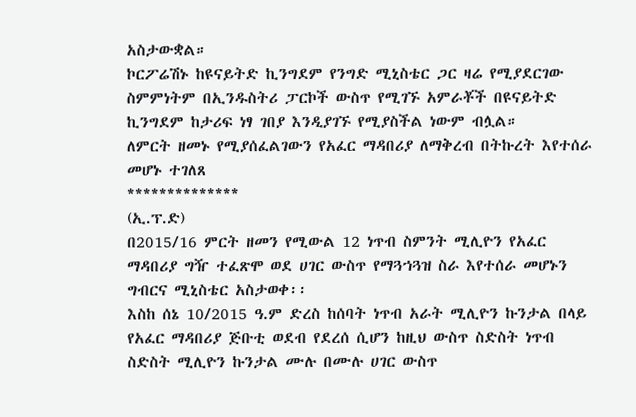አስታውቋል።
ኮርፖሬሽኑ ከዩናይትድ ኪንግደም የንግድ ሚኒስቴር ጋር ዛሬ የሚያደርገው ስምምነትም በኢንዱስትሪ ፓርኮች ውስጥ የሚገኙ አምራቾች በዩናይትድ ኪንግደም ከታሪፍ ነፃ ገበያ እንዲያገኙ የሚያስችል ነውም ብሏል።
ለምርት ዘመኑ የሚያሰፈልገውን የአፈር ማዳበሪያ ለማቅረብ በትኩረት እየተሰራ መሆኑ ተገለጸ
**************
(ኢ.ፕ.ድ)
በ2015/16 ምርት ዘመን የሚውል 12 ነጥብ ስምንት ሚሊዮን የአፈር ማዳበሪያ ግዥ ተፈጽሞ ወደ ሀገር ውስጥ የማጓኀጓዝ ስራ እየተሰራ መሆኑን ግብርና ሚኒስቴር አስታወቀ፡፡
እስከ ሰኔ 10/2015 ዓ.ም ድረስ ከሰባት ነጥብ አራት ሚሊዮን ኩንታል በላይ የአፈር ማዳበሪያ ጅቡቲ ወደብ የደረሰ ሲሆን ከዚህ ውስጥ ስድስት ነጥብ ስድስት ሚሊዮን ኩንታል ሙሉ በሙሉ ሀገር ውስጥ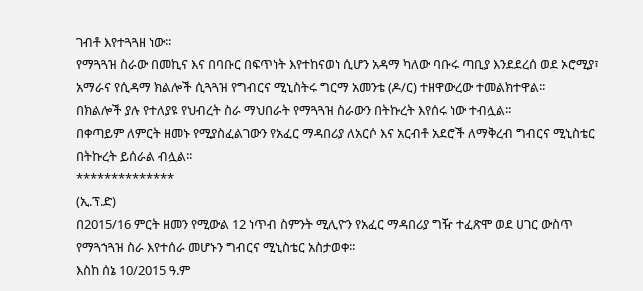ገብቶ እየተጓጓዘ ነው፡፡
የማጓጓዝ ስራው በመኪና እና በባቡር በፍጥነት እየተከናወነ ሲሆን አዳማ ካለው ባቡሩ ጣቢያ እንደደረሰ ወደ ኦሮሚያ፣ አማራና የሲዳማ ክልሎች ሲጓጓዝ የግብርና ሚኒስትሩ ግርማ አመንቴ (ዶ/ር) ተዘዋውረው ተመልክተዋል፡፡
በክልሎች ያሉ የተለያዩ የህብረት ስራ ማህበራት የማጓጓዝ ስራውን በትኩረት እየሰሩ ነው ተብሏል፡፡
በቀጣይም ለምርት ዘመኑ የሚያስፈልገውን የአፈር ማዳበሪያ ለአርሶ እና አርብቶ አደሮች ለማቅረብ ግብርና ሚኒስቴር በትኩረት ይሰራል ብሏል፡፡
**************
(ኢ.ፕ.ድ)
በ2015/16 ምርት ዘመን የሚውል 12 ነጥብ ስምንት ሚሊዮን የአፈር ማዳበሪያ ግዥ ተፈጽሞ ወደ ሀገር ውስጥ የማጓኀጓዝ ስራ እየተሰራ መሆኑን ግብርና ሚኒስቴር አስታወቀ፡፡
እስከ ሰኔ 10/2015 ዓ.ም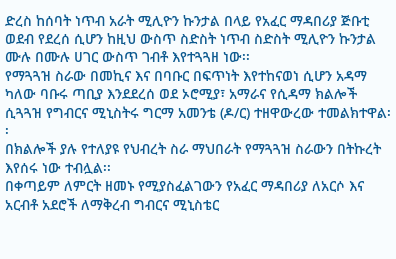ድረስ ከሰባት ነጥብ አራት ሚሊዮን ኩንታል በላይ የአፈር ማዳበሪያ ጅቡቲ ወደብ የደረሰ ሲሆን ከዚህ ውስጥ ስድስት ነጥብ ስድስት ሚሊዮን ኩንታል ሙሉ በሙሉ ሀገር ውስጥ ገብቶ እየተጓጓዘ ነው፡፡
የማጓጓዝ ስራው በመኪና እና በባቡር በፍጥነት እየተከናወነ ሲሆን አዳማ ካለው ባቡሩ ጣቢያ እንደደረሰ ወደ ኦሮሚያ፣ አማራና የሲዳማ ክልሎች ሲጓጓዝ የግብርና ሚኒስትሩ ግርማ አመንቴ (ዶ/ር) ተዘዋውረው ተመልክተዋል፡፡
በክልሎች ያሉ የተለያዩ የህብረት ስራ ማህበራት የማጓጓዝ ስራውን በትኩረት እየሰሩ ነው ተብሏል፡፡
በቀጣይም ለምርት ዘመኑ የሚያስፈልገውን የአፈር ማዳበሪያ ለአርሶ እና አርብቶ አደሮች ለማቅረብ ግብርና ሚኒስቴር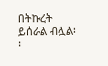በትኩረት ይሰራል ብሏል፡፡